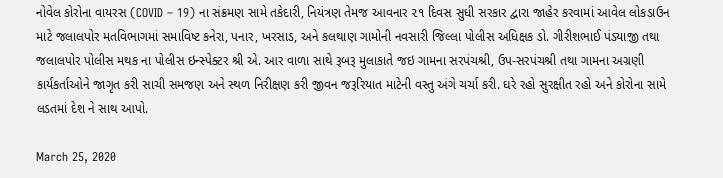નોવેલ કોરોના વાયરસ (COVID – 19) ના સંક્રમણ સામે તકેદારી, નિયંત્રણ તેમજ આવનાર ૨૧ દિવસ સુધી સરકાર દ્વારા જાહેર કરવામાં આવેલ લોકડાઉન માટે જલાલપોર મતવિભાગમાં સમાવિષ્ટ કનેરા, પનાર, ખરસાડ, અને કલથાણ ગામોની નવસારી જિલ્લા પોલીસ અધિક્ષક ડો. ગીરીશભાઈ પંડ્યાજી તથા જલાલપોર પોલીસ મથક ના પોલીસ ઇન્સ્પેક્ટર શ્રી એ. આર વાળા સાથે રૂબરૂ મુલાકાતે જઇ ગામના સરપંચશ્રી, ઉપ-સરપંચશ્રી તથા ગામના અગ્રણી કાર્યકર્તાઓને જાગૃત કરી સાચી સમજણ અને સ્થળ નિરીક્ષણ કરી જીવન જરૂરિયાત માટેની વસ્તુ અંગે ચર્ચા કરી. ઘરે રહો સુરક્ષીત રહો અને કોરોના સામે લડતમાં દેશ ને સાથ આપો.

March 25, 2020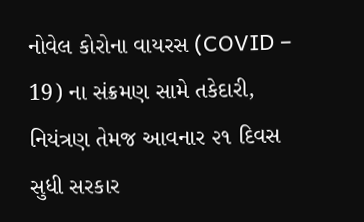નોવેલ કોરોના વાયરસ (COVID – 19) ના સંક્રમણ સામે તકેદારી, નિયંત્રણ તેમજ આવનાર ૨૧ દિવસ સુધી સરકાર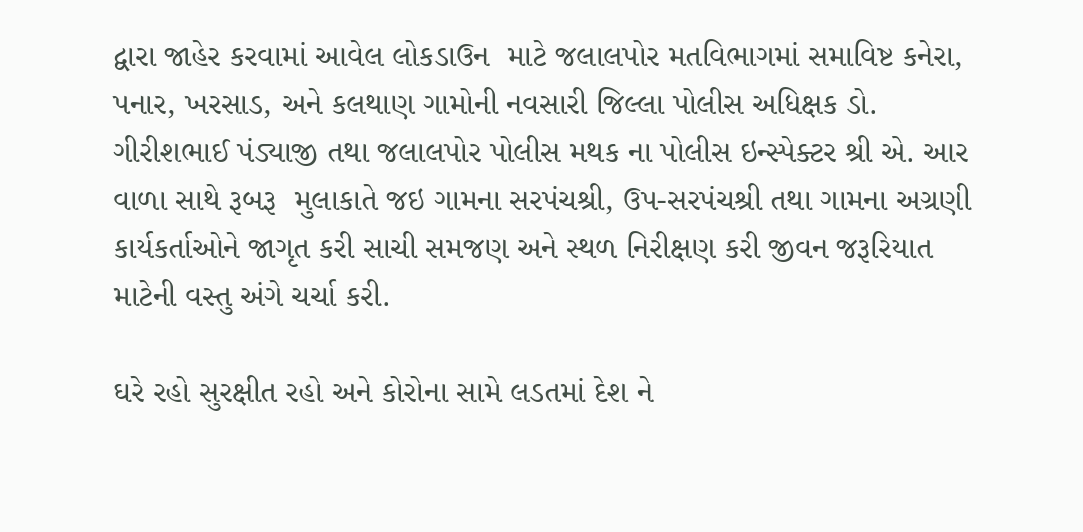દ્વારા જાહેર કરવામાં આવેલ લોકડાઉન  માટે જલાલપોર મતવિભાગમાં સમાવિષ્ટ કનેરા, પનાર, ખરસાડ, અને કલથાણ ગામોની નવસારી જિલ્લા પોલીસ અધિક્ષક ડો. ગીરીશભાઈ પંડ્યાજી તથા જલાલપોર પોલીસ મથક ના પોલીસ ઇન્સ્પેક્ટર શ્રી એ. આર વાળા સાથે રૂબરૂ  મુલાકાતે જઇ ગામના સરપંચશ્રી, ઉપ-સરપંચશ્રી તથા ગામના અગ્રણી કાર્યકર્તાઓને જાગૃત કરી સાચી સમજણ અને સ્થળ નિરીક્ષણ કરી જીવન જરૂરિયાત માટેની વસ્તુ અંગે ચર્ચા કરી.

ઘરે રહો સુરક્ષીત રહો અને કોરોના સામે લડતમાં દેશ ને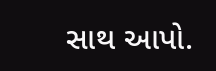સાથ આપો.